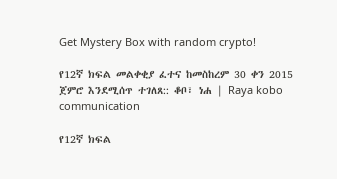Get Mystery Box with random crypto!

የ12ኛ ክፍል መልቀቂያ ፈተና ከመስከረም 30 ቀን 2015 ጀምሮ እንደሚሰጥ ተገለጸ:: ቆቦ፣ ነሐ | Raya kobo communication

የ12ኛ ክፍል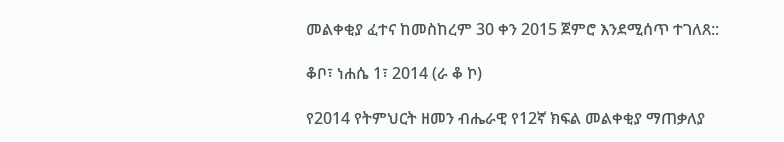መልቀቂያ ፈተና ከመስከረም 30 ቀን 2015 ጀምሮ እንደሚሰጥ ተገለጸ::

ቆቦ፣ ነሐሴ 1፣ 2014 (ራ ቆ ኮ)

የ2014 የትምህርት ዘመን ብሔራዊ የ12ኛ ክፍል መልቀቂያ ማጠቃለያ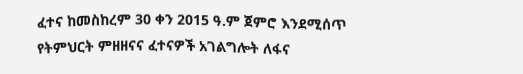ፈተና ከመስከረም 30 ቀን 2015 ዓ.ም ጀምሮ እንደሚሰጥ የትምህርት ምዘዘናና ፈተናዎች አገልግሎት ለፋና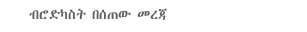ብሮድካስት በሰጠው መረጃ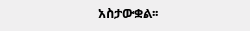አስታውቋል፡፡